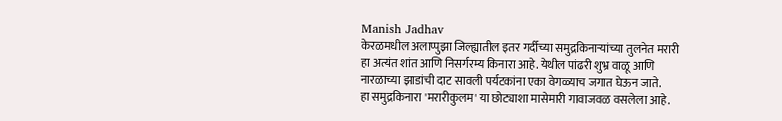Manish Jadhav
केरळमधील अलाप्पुझा जिल्ह्यातील इतर गर्दीच्या समुद्रकिनाऱ्यांच्या तुलनेत मरारी हा अत्यंत शांत आणि निसर्गरम्य किनारा आहे. येथील पांढरी शुभ्र वाळू आणि नारळाच्या झाडांची दाट सावली पर्यटकांना एका वेगळ्याच जगात घेऊन जाते.
हा समुद्रकिनारा 'मरारीकुलम' या छोट्याशा मासेमारी गावाजवळ वसलेला आहे.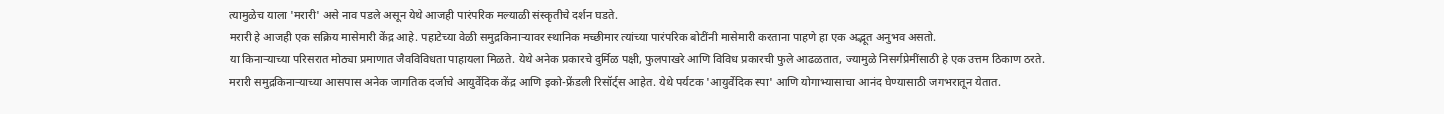त्यामुळेच याला 'मरारी' असे नाव पडले असून येथे आजही पारंपरिक मल्याळी संस्कृतीचे दर्शन घडते.
मरारी हे आजही एक सक्रिय मासेमारी केंद्र आहे. पहाटेच्या वेळी समुद्रकिनाऱ्यावर स्थानिक मच्छीमार त्यांच्या पारंपरिक बोटींनी मासेमारी करताना पाहणे हा एक अद्भूत अनुभव असतो.
या किनाऱ्याच्या परिसरात मोठ्या प्रमाणात जैवविविधता पाहायला मिळते. येथे अनेक प्रकारचे दुर्मिळ पक्षी, फुलपाखरे आणि विविध प्रकारची फुले आढळतात, ज्यामुळे निसर्गप्रेमींसाठी हे एक उत्तम ठिकाण ठरते.
मरारी समुद्रकिनाऱ्याच्या आसपास अनेक जागतिक दर्जाचे आयुर्वेदिक केंद्र आणि इको-फ्रेंडली रिसॉर्ट्स आहेत. येथे पर्यटक 'आयुर्वेदिक स्पा' आणि योगाभ्यासाचा आनंद घेण्यासाठी जगभरातून येतात.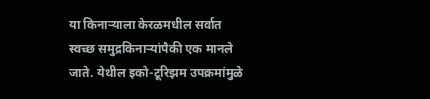या किनाऱ्याला केरळमधील सर्वात स्वच्छ समुद्रकिनाऱ्यांपैकी एक मानले जाते. येथील इको-टूरिझम उपक्रमांमुळे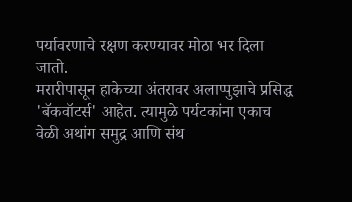पर्यावरणाचे रक्षण करण्यावर मोठा भर दिला जातो.
मरारीपासून हाकेच्या अंतरावर अलाप्पुझाचे प्रसिद्ध 'बॅकवॉटर्स' आहेत. त्यामुळे पर्यटकांना एकाच वेळी अथांग समुद्र आणि संथ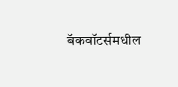बॅकवॉटर्समधील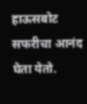हाऊसबोट सफरीचा आनंद घेता येतो.